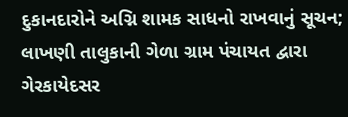દુકાનદારોને અગ્નિ શામક સાધનો રાખવાનું સૂચન; લાખણી તાલુકાની ગેળા ગ્રામ પંચાયત દ્વારા ગેરકાયેદસર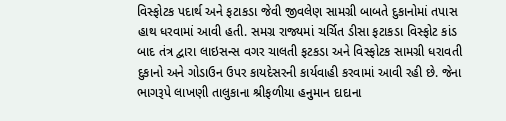વિસ્ફોટક પદાર્થ અને ફટાકડા જેવી જીવલેણ સામગ્રી બાબતે દુકાનોમાં તપાસ હાથ ધરવામાં આવી હતી. સમગ્ર રાજ્યમાં ચર્ચિત ડીસા ફટાકડા વિસ્ફોટ કાંડ બાદ તંત્ર દ્વારા લાઇસન્સ વગર ચાલતી ફટકડા અને વિસ્ફોટક સામગ્રી ધરાવતી દુકાનો અને ગોડાઉન ઉપર કાયદેસરની કાર્યવાહી કરવામાં આવી રહી છે. જેના ભાગરૂપે લાખણી તાલુકાના શ્રીફળીયા હનુમાન દાદાના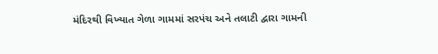મંદિરથી વિખ્યાત ગેળા ગામમાં સરપંચ અને તલાટી દ્વારા ગામની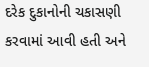દરેક દુકાનોની ચકાસણી કરવામાં આવી હતી અને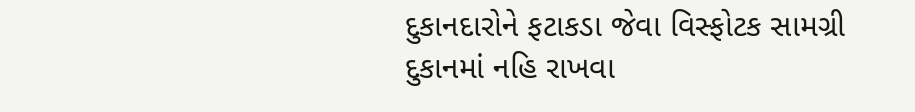દુકાનદારોને ફટાકડા જેવા વિસ્ફોટક સામગ્રી દુકાનમાં નહિ રાખવા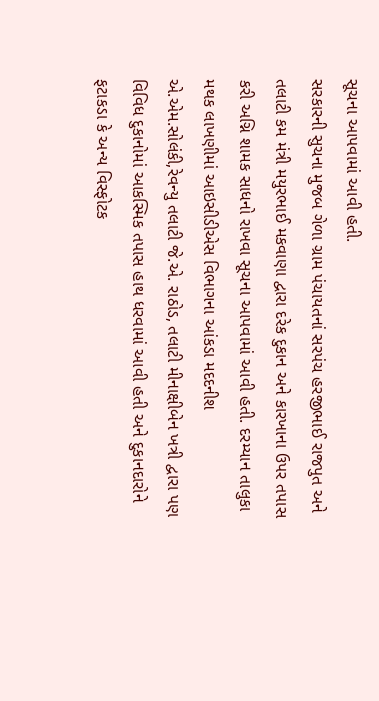સૂચના આપવામાં આવી હતી.
સરકારની સુચના મુજબ ગેળા ગ્રામ પંચાયતનાં સરપંચ હરજીભાઈ રાજપુત અને તલાટી કમ મંત્રી મયુરભાઈ મકવાણા દ્વારા દરેક દુકાન અને કારખાના ઉપર તપાસ કરી અગ્નિ શામક સાધનો રાખવા સૂચના આપવામાં આવી હતી. દરમ્યાન તાલુકા મથક લાખણીમાં આઇસીડીએસ વિભાગના આંકડા મદદનીશ એ.એમ.સોલંકી,રેવન્યુ તલાટી જે.એ. રાઠોડ, તલાટી મીનાક્ષીબેન ખત્રી દ્વારા પણ વિવિધ દુકાનોમાં આકસ્મિક તપાસ હાથ ધરવામાં આવી હતી અને દુકાનદારોને ફટાકડા કે અન્ય વિસ્ફોટક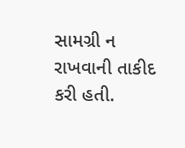સામગ્રી ન રાખવાની તાકીદ કરી હતી.